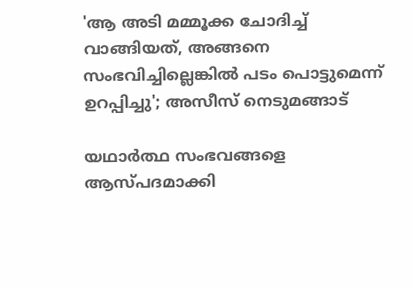'ആ അടി മമ്മൂക്ക ചോദിച്ച് വാങ്ങിയത്, അങ്ങനെ സംഭവിച്ചില്ലെങ്കിൽ പടം പൊട്ടുമെന്ന് ഉറപ്പിച്ചു'; അസീസ് നെടുമങ്ങാട്

യഥാർത്ഥ സംഭവങ്ങളെ ആസ്പദമാക്കി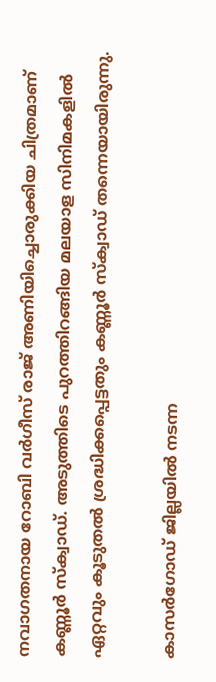നവാഗതനായ റോബി വർഗീസ് രാജ് അണിയിച്ചൊരുക്കിയ ചിത്രമാണ് കണ്ണൂർ സ്ക്വാഡ്. അടുത്തിടെ പുറത്തിറങ്ങിയ മലയാള സിനിമകളിൽ ഏറ്റവും കൂടുതൽ ശ്രദ്ധിക്കപ്പെട്ടതും കണ്ണൂർ സ്ക്വാഡ് തന്നെയായിരുന്നു.

കാസർഗോഡ് ജില്ലയിൽ നടന്ന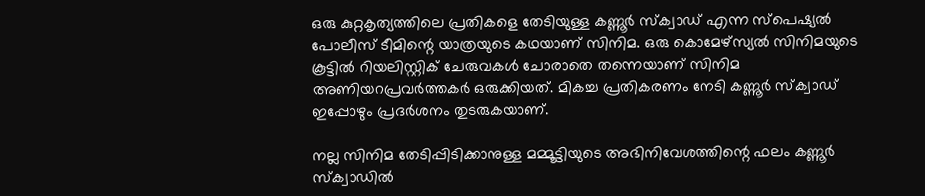ഒരു കുറ്റകൃത്യത്തിലെ പ്രതികളെ തേടിയുള്ള കണ്ണൂർ സ്ക്വാഡ് എന്ന സ്പെഷ്യൽ പോലീസ് ടീമിന്റെ യാത്രയുടെ കഥയാണ് സിനിമ. ഒരു കൊമേഴ്സ്യൽ സിനിമയുടെ കൂട്ടിൽ റിയലിസ്റ്റിക് ചേരുവകൾ ചോരാതെ തന്നെയാണ് സിനിമ അണിയറപ്രവർത്തകർ ഒരുക്കിയത്. മികച്ച പ്രതികരണം നേടി കണ്ണൂർ സ്ക്വാഡ് ഇപ്പോഴും പ്രദർശനം തുടരുകയാണ്.

നല്ല സിനിമ തേടിപ്പിടിക്കാനുള്ള മമ്മൂട്ടിയുടെ അഭിനിവേശത്തിന്റെ ഫലം കണ്ണൂർ സ്ക്വാഡിൽ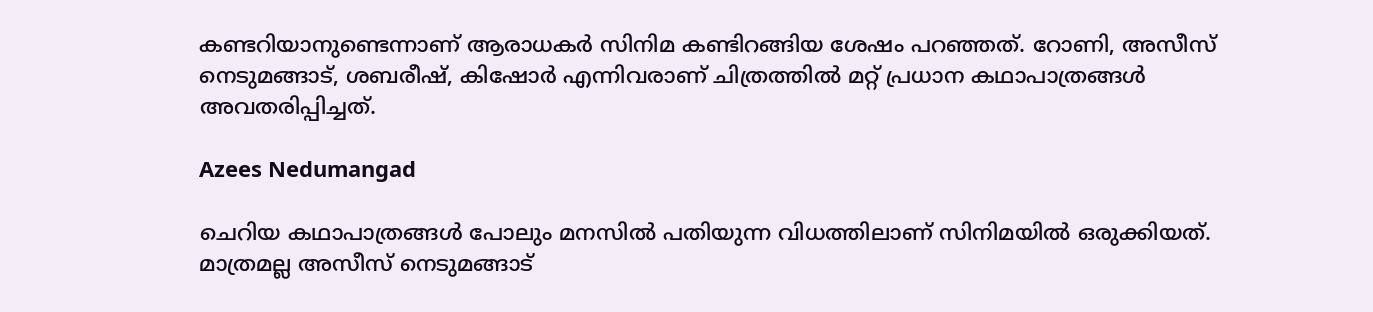കണ്ടറിയാനുണ്ടെന്നാണ് ആരാധകർ സിനിമ കണ്ടിറങ്ങിയ ശേഷം പറഞ്ഞത്. റോണി, അസീസ് നെടുമങ്ങാട്, ശബരീഷ്, കിഷോർ എന്നിവരാണ് ചിത്രത്തിൽ മറ്റ് പ്രധാന കഥാപാത്രങ്ങൾ അവതരിപ്പിച്ചത്.

Azees Nedumangad

ചെറിയ കഥാപാത്രങ്ങൾ പോലും മനസിൽ പതിയുന്ന വിധത്തിലാണ് സിനിമയിൽ ഒരുക്കിയത്. മാത്രമല്ല അസീസ് നെടുമങ്ങാട്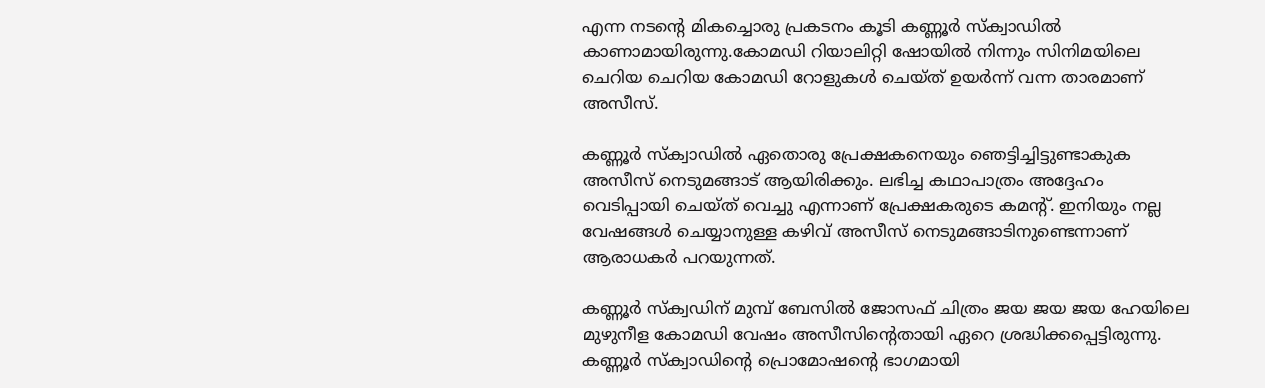എന്ന നടന്റെ മികച്ചൊരു പ്രകടനം കൂടി കണ്ണൂർ സ്ക്വാഡിൽ കാണാമായിരുന്നു.കോമഡി റിയാലിറ്റി ഷോയിൽ നിന്നും സിനിമയിലെ ചെറിയ ചെറിയ കോമഡി റോളുകൾ ചെയ്ത് ഉയർന്ന് വന്ന താരമാണ് അസീസ്.

കണ്ണൂർ സ്ക്വാഡിൽ ഏതൊരു പ്രേക്ഷകനെയും ഞെട്ടിച്ചിട്ടുണ്ടാകുക അസീസ് നെടുമങ്ങാട് ആയിരിക്കും. ലഭിച്ച കഥാപാത്രം അദ്ദേഹം വെടിപ്പായി ചെയ്ത് വെച്ചു എന്നാണ് പ്രേക്ഷകരുടെ കമന്റ്. ഇനിയും നല്ല വേഷങ്ങൾ ചെയ്യാനുള്ള കഴിവ് അസീസ് നെടുമങ്ങാടിനുണ്ടെന്നാണ് ആരാധകർ പറയുന്നത്.

കണ്ണൂർ സ്ക്വഡിന് മുമ്പ് ബേസില്‍ ജോസഫ് ചിത്രം ജയ ജയ ജയ ഹേയിലെ മുഴുനീള കോമഡി വേഷം അസീസിന്റെതായി ഏറെ ശ്രദ്ധിക്കപ്പെട്ടിരുന്നു. കണ്ണൂർ സ്ക്വാഡിന്റെ പ്രൊമോഷന്റെ ഭാഗമായി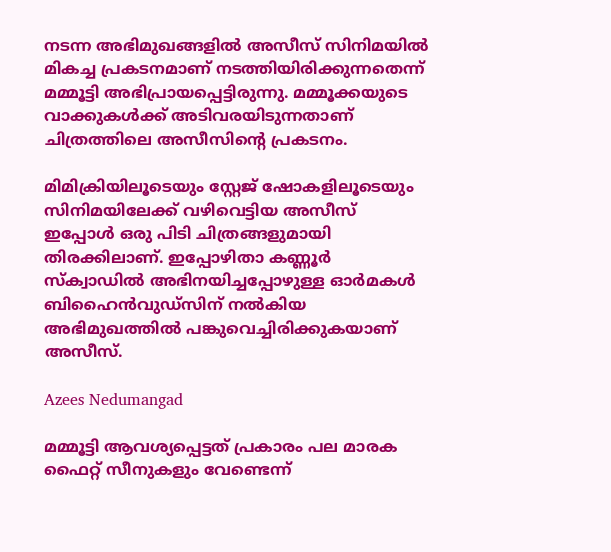നടന്ന അഭിമുഖങ്ങളില്‍ അസീസ് സിനിമയിൽ മികച്ച പ്രകടനമാണ് നടത്തിയിരിക്കുന്നതെന്ന് മമ്മൂട്ടി അഭിപ്രായപ്പെട്ടിരുന്നു. മമ്മൂക്കയുടെ വാക്കുകൾക്ക് അടിവരയിടുന്നതാണ് ചിത്രത്തിലെ അസീസിന്റെ പ്രകടനം.

മിമിക്രിയിലൂടെയും സ്റ്റേജ് ഷോകളിലൂടെയും സിനിമയിലേക്ക് വഴിവെട്ടിയ അസീസ് ഇപ്പോൾ ഒരു പിടി ചിത്രങ്ങളുമായി തിരക്കിലാണ്. ഇപ്പോഴിതാ കണ്ണൂർ സ്ക്വാഡിൽ അഭിനയിച്ചപ്പോഴുള്ള ഓർമകൾ ബിഹൈൻവുഡ്സിന് നൽകിയ അഭിമുഖത്തിൽ പങ്കുവെച്ചിരിക്കുകയാണ് അസീസ്.

Azees Nedumangad

മമ്മൂട്ടി ആവശ്യപ്പെട്ടത് പ്രകാരം പല മാരക ഫൈറ്റ് സീനുകളും വേണ്ടെന്ന്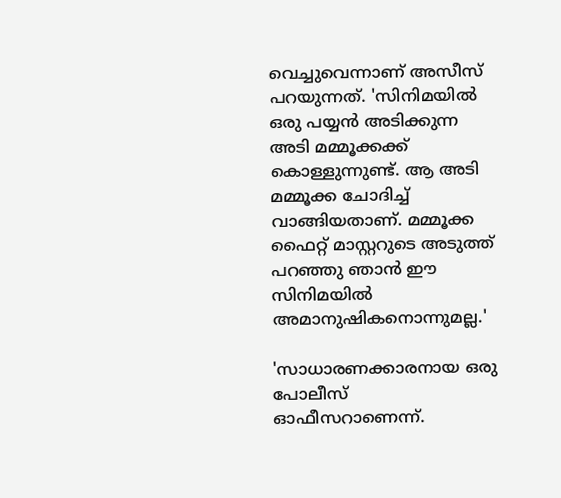വെച്ചുവെന്നാണ് അസീസ് പറയുന്നത്. 'സിനിമയില്‍ ഒരു പയ്യന്‍ അടിക്കുന്ന അടി മമ്മൂക്കക്ക് കൊള്ളുന്നുണ്ട്. ആ അടി മമ്മൂക്ക ചോദിച്ച് വാങ്ങിയതാണ്. മമ്മൂക്ക ഫൈറ്റ് മാസ്റ്ററുടെ അടുത്ത് പറഞ്ഞു ഞാന്‍ ഈ സിനിമയില്‍ അമാനുഷികനൊന്നുമല്ല.'

'സാധാരണക്കാരനായ ഒരു പോലീസ് ഓഫീസറാണെന്ന്.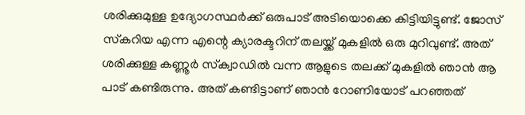ശരിക്കുമുള്ള ഉദ്യോഗസ്ഥര്‍ക്ക് ഒരുപാട് അടിയൊക്കെ കിട്ടിയിട്ടുണ്ട്. ജോസ് സ്‌കറിയ എന്ന എന്റെ ക്യാരക്ടറിന് തലയ്ക്ക് മുകളില്‍ ഒരു മുറിവുണ്ട്. അത് ശരിക്കുള്ള കണ്ണൂര്‍ സ്‌ക്വാഡില്‍ വന്ന ആളുടെ തലക്ക് മുകളില്‍ ഞാന്‍ ആ പാട് കണ്ടിരുന്നു. അത് കണ്ടിട്ടാണ് ഞാന്‍ റോണിയോട് പറഞ്ഞത്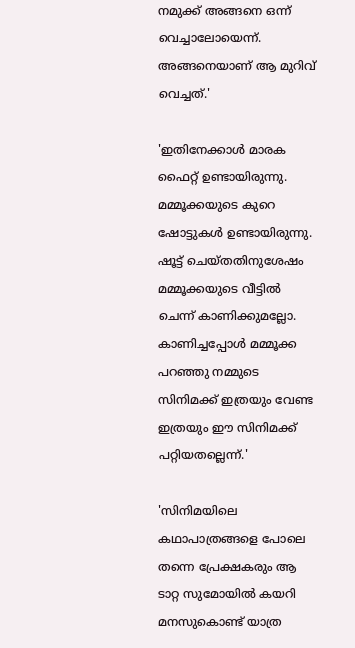നമുക്ക് അങ്ങനെ ഒന്ന് വെച്ചാലോയെന്ന്. അങ്ങനെയാണ് ആ മുറിവ് വെച്ചത്.'

'ഇതിനേക്കാൾ മാരക ഫൈറ്റ് ഉണ്ടായിരുന്നു. മമ്മൂക്കയുടെ കുറെ ഷോട്ടുകൾ ഉണ്ടായിരുന്നു. ഷൂട്ട് ചെയ്തതിനുശേഷം മമ്മൂക്കയുടെ വീട്ടിൽ ചെന്ന് കാണിക്കുമല്ലോ. കാണിച്ചപ്പോൾ മമ്മൂക്ക പറഞ്ഞു നമ്മുടെ സിനിമക്ക് ഇത്രയും വേണ്ട ഇത്രയും ഈ സിനിമക്ക് പറ്റിയതല്ലെന്ന്.'

'സിനിമയിലെ കഥാപാത്രങ്ങളെ പോലെ തന്നെ പ്രേക്ഷകരും ആ ടാറ്റ സുമോയിൽ കയറി മനസുകൊണ്ട് യാത്ര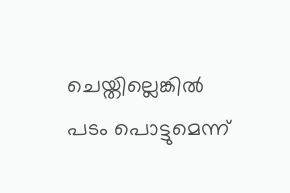ചെയ്തില്ലെങ്കിൽ പടം പൊട്ടുമെന്ന്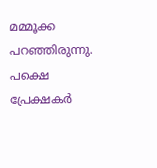മമ്മൂക്ക പറഞ്ഞിരുന്നു. പക്ഷെ പ്രേക്ഷകർ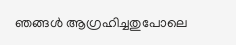ഞങ്ങൾ ആഗ്രഹിച്ചതുപോലെ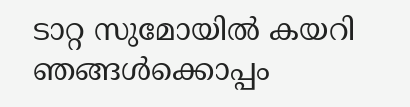ടാറ്റ സുമോയിൽ കയറി ഞങ്ങൾക്കൊപ്പം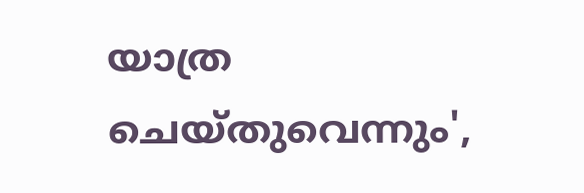യാത്ര ചെയ്തുവെന്നും',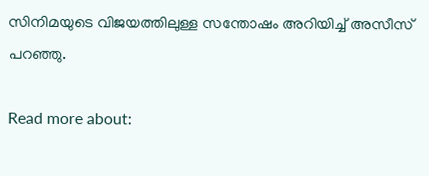സിനിമയുടെ വിജയത്തിലുള്ള സന്തോഷം അറിയിച്ച് അസീസ് പറഞ്ഞു.

Read more about: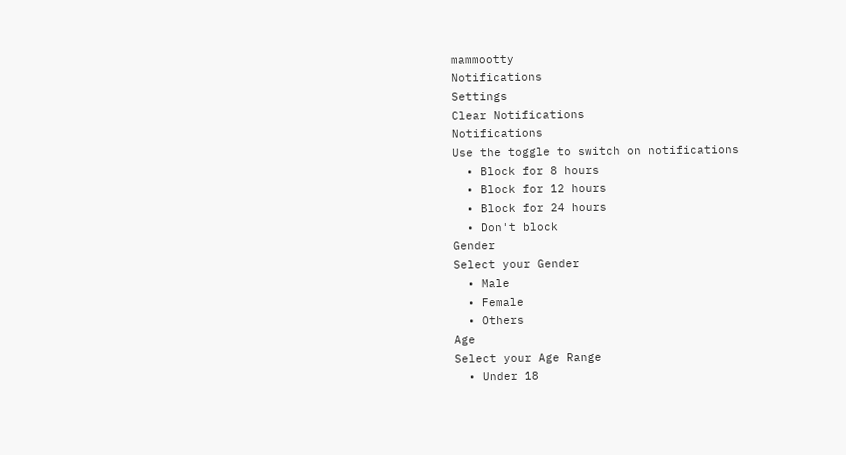mammootty
Notifications
Settings
Clear Notifications
Notifications
Use the toggle to switch on notifications
  • Block for 8 hours
  • Block for 12 hours
  • Block for 24 hours
  • Don't block
Gender
Select your Gender
  • Male
  • Female
  • Others
Age
Select your Age Range
  • Under 18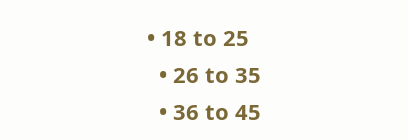• 18 to 25
  • 26 to 35
  • 36 to 45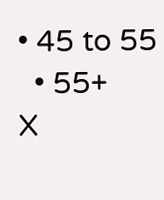• 45 to 55
  • 55+
X